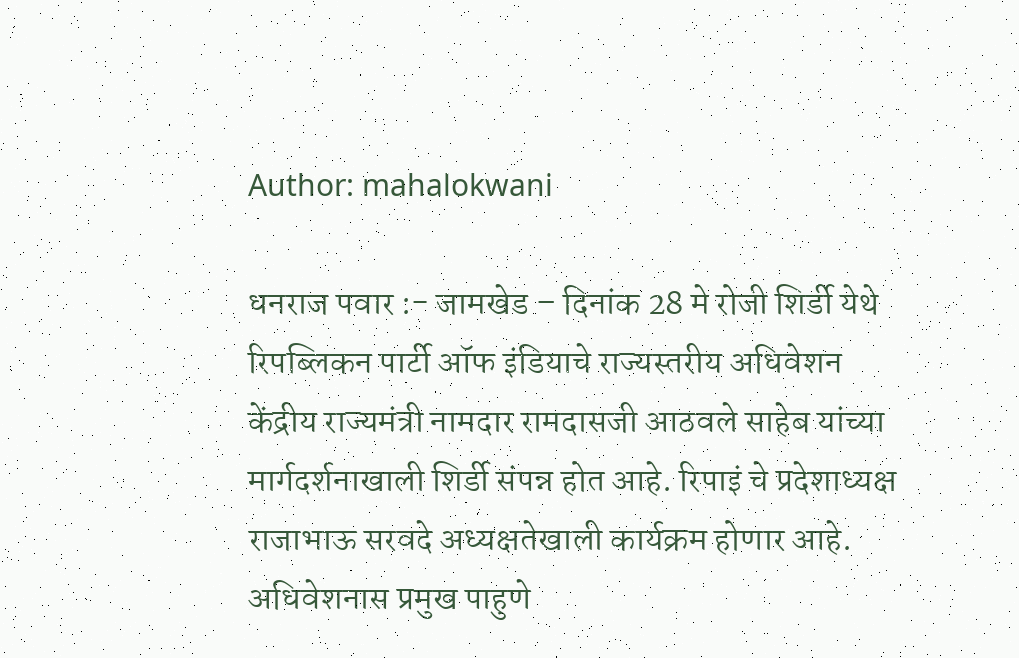Author: mahalokwani

धनराज पवार :- जामखेड – दिनांक 28 मे रोजी शिर्डी येथे रिपब्लिकन पार्टी ऑफ इंडियाचे राज्यस्तरीय अधिवेशन केंद्रीय राज्यमंत्री नामदार रामदासजी आठवले साहेब यांच्या मार्गदर्शनाखाली शिर्डी संपन्न होत आहे. रिपाइं चे प्रदेशाध्यक्ष राजाभाऊ सरवदे अध्यक्षतेखाली कार्यक्रम होणार आहे. अधिवेशनास प्रमुख पाहुणे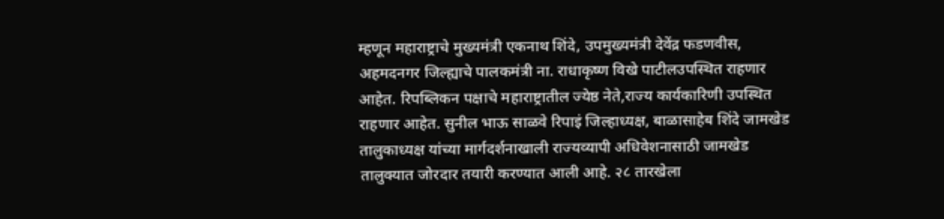म्हणून महाराष्ट्राचे मुख्यमंत्री एकनाथ शिंदे, उपमुख्यमंत्री देवेंद्र फडणवीस, अहमदनगर जिल्ह्याचे पालकमंत्री ना. राधाकृष्ण विखे पाटीलउपस्थित राहणार आहेत. रिपब्लिकन पक्षाचे महाराष्ट्रातील ज्येष्ठ नेते,राज्य कार्यकारिणी उपस्थित राहणार आहेत. सुनील भाऊ साळवे रिपाइं जिल्हाध्यक्ष, बाळासाहेब शिंदे जामखेड तालुकाध्यक्ष यांच्या मार्गदर्शनाखाली राज्यव्यापी अधिवेशनासाठी जामखेड तालुक्यात जोरदार तयारी करण्यात आली आहे. २८ तारखेला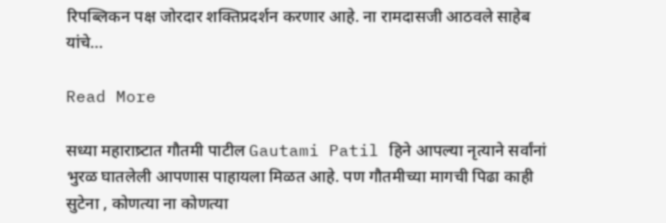रिपब्लिकन पक्ष जोरदार शक्तिप्रदर्शन करणार आहे. ना रामदासजी आठवले साहेब यांचे…

Read More

सध्या महाराष्र्टात गौतमी पाटील Gautami Patil हिने आपल्या नृत्याने सर्वांनां भुरळ घातलेली आपणास पाहायला मिळत आहे. पण गौतमीच्या मागची पिढा काही सुटेना , कोणत्या ना कोणत्या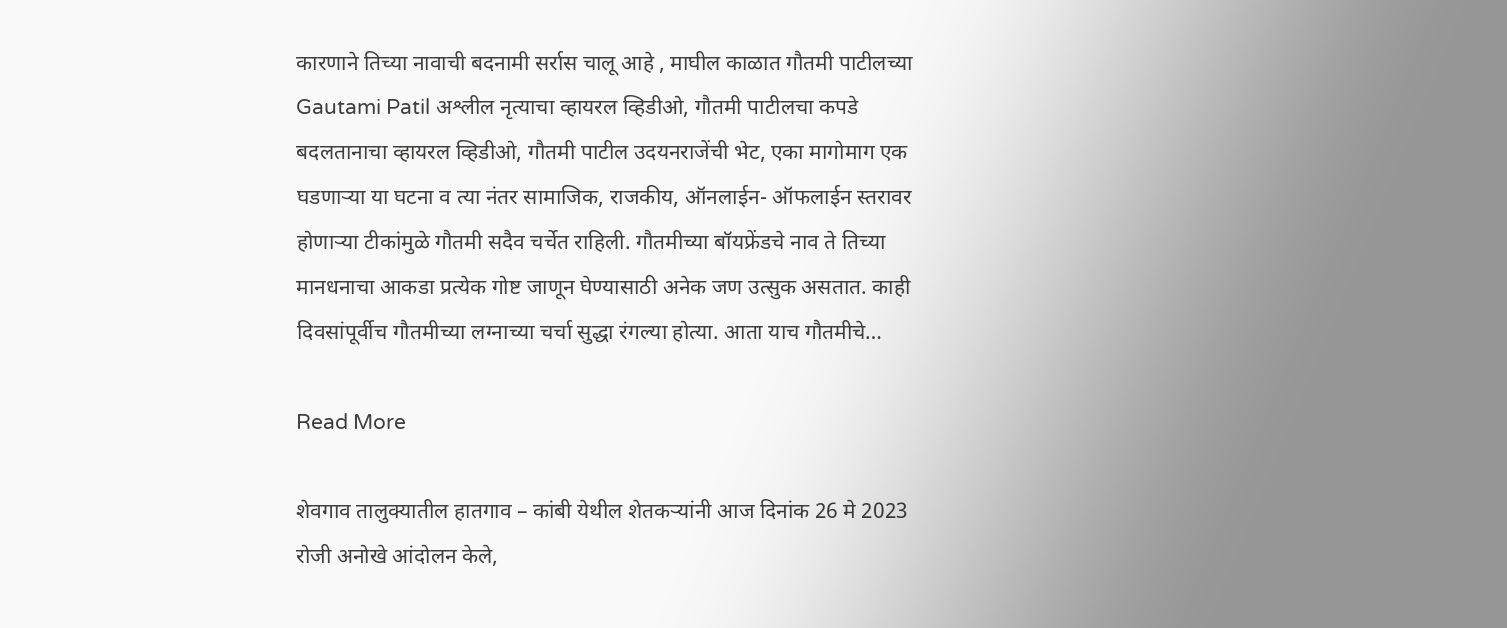कारणाने तिच्या नावाची बदनामी सर्रास चालू आहे , माघील काळात गौतमी पाटीलच्या Gautami Patil अश्लील नृत्याचा व्हायरल व्हिडीओ, गौतमी पाटीलचा कपडे बदलतानाचा व्हायरल व्हिडीओ, गौतमी पाटील उदयनराजेंची भेट, एका मागोमाग एक घडणाऱ्या या घटना व त्या नंतर सामाजिक, राजकीय, ऑनलाईन- ऑफलाईन स्तरावर होणाऱ्या टीकांमुळे गौतमी सदैव चर्चेत राहिली. गौतमीच्या बॉयफ्रेंडचे नाव ते तिच्या मानधनाचा आकडा प्रत्येक गोष्ट जाणून घेण्यासाठी अनेक जण उत्सुक असतात. काही दिवसांपूर्वीच गौतमीच्या लग्नाच्या चर्चा सुद्धा रंगल्या होत्या. आता याच गौतमीचे…

Read More

शेवगाव तालुक्यातील हातगाव – कांबी येथील शेतकऱ्यांनी आज दिनांक 26 मे 2023 रोजी अनोखे आंदोलन केले,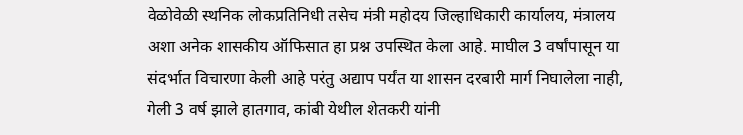वेळोवेळी स्थनिक लोकप्रतिनिधी तसेच मंत्री महोदय जिल्हाधिकारी कार्यालय, मंत्रालय अशा अनेक शासकीय ऑफिसात हा प्रश्न उपस्थित केला आहे. माघील 3 वर्षांपासून या संदर्भात विचारणा केली आहे परंतु अद्याप पर्यंत या शासन दरबारी मार्ग निघालेला नाही, गेली 3 वर्ष झाले हातगाव, कांबी येथील शेतकरी यांनी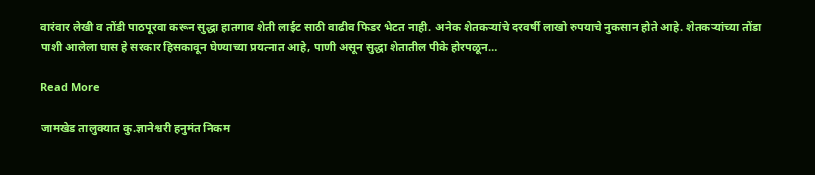वारंवार लेखी व तोंडी पाठपूरवा करून सुद्धा हातगाव शेती लाईट साठी वाढीव फिडर भेटत नाही. अनेक शेतकऱ्यांचे दरवर्षी लाखो रुपयाचे नुकसान होते आहे. शेतकऱ्यांच्या तोंडा पाशी आलेला घास हे सरकार हिसकावून घेण्याच्या प्रयत्नात आहे, पाणी असून सुद्धा शेतातील पीके होरपळून…

Read More

जामखेड तालुक्यात कु.ज्ञानेश्वरी हनुमंत निकम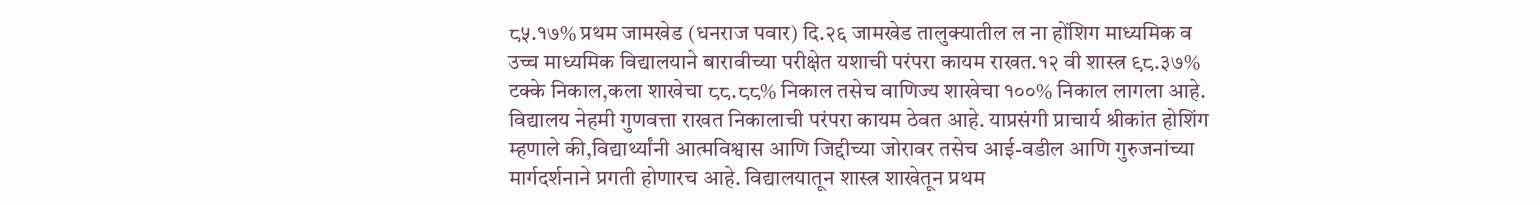८५.१७% प्रथम जामखेड (धनराज पवार) दि.२६ जामखेड तालुक्यातील ल ना होंशिग माध्यमिक व उच्च माध्यमिक विद्यालयाने बारावीच्या परीक्षेत यशाची परंपरा कायम राखत.१२ वी शास्त्र ९८.३७% टक्के निकाल,कला शाखेचा ८८.८८% निकाल तसेच वाणिज्य शाखेचा १००% निकाल लागला आहे. विद्यालय नेहमी गुणवत्ता राखत निकालाची परंपरा कायम ठेवत आहे. याप्रसंगी प्राचार्य श्रीकांत होशिंग म्हणाले की,विद्यार्थ्यांनी आत्मविश्वास आणि जिद्दीच्या जोरावर तसेच आई-वडील आणि गुरुजनांच्या मार्गदर्शनाने प्रगती होणारच आहे. विद्यालयातून शास्त्र शाखेतून प्रथम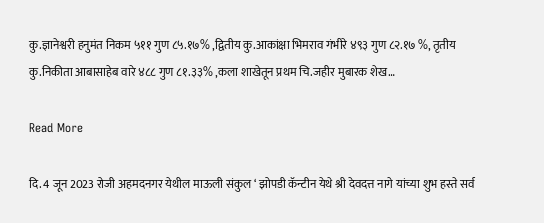कु.ज्ञानेश्वरी हनुमंत निकम ५११ गुण ८५.१७% ,द्वितीय कु.आकांक्षा भिमराव गंभीरे ४९३ गुण ८२.१७ %, तृतीय कु.निकीता आबासाहेब वारे ४८८ गुण ८१.३३% ,कला शाखेतून प्रथम चि.जहीर मुबारक शेख…

Read More

दि. 4 जून 2023 रोजी अहमदनगर येथील माऊली संकुल ‘ झोपडी कॅन्टीन येथे श्री देवदत्त नागे यांच्या शुभ हस्ते सर्व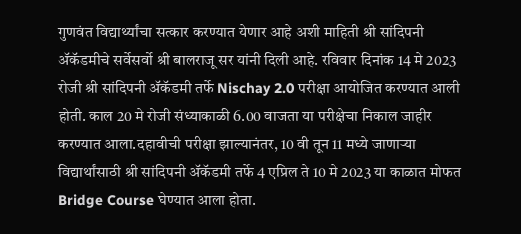गुणवंत विद्यार्थ्यांचा सत्कार करण्यात येणार आहे अशी माहिती श्री सांदिपनी ॲकॅडमीचे सर्वेसर्वो श्री बालराजू सर यांनी दिली आहे. रविवार दिनांक 14 मे 2023 रोजी श्री सांदिपनी ॲकॅडमी तर्फे Nischay 2.0 परीक्षा आयोजित करण्यात आली होती. काल 20 मे रोजी संध्याकाळी 6.00 वाजता या परीक्षेचा निकाल जाहीर करण्यात आला.दहावीची परीक्षा झाल्यानंतर, 10 वी तून 11 मध्ये जाणाऱ्या विद्यार्थांसाठी श्री सांदिपनी ॲकॅडमी तर्फे 4 एप्रिल ते 10 मे 2023 या काळात मोफत Bridge Course घेण्यात आला होता.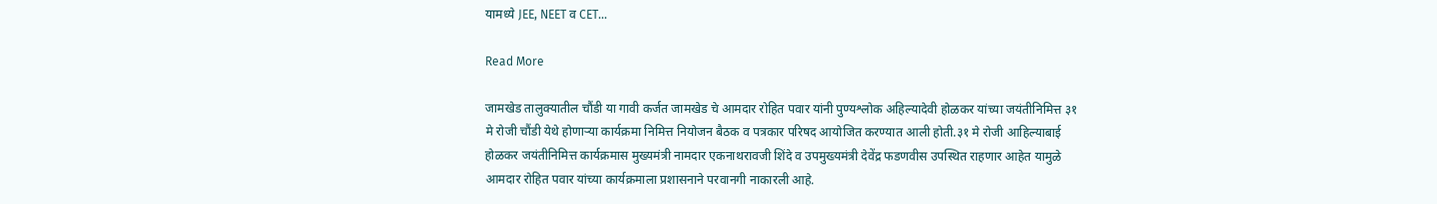यामध्ये JEE, NEET व CET…

Read More

जामखेड तालुक्यातील चौंडी या गावी कर्जत जामखेड चे आमदार रोहित पवार यांनी पुण्यश्लोक अहिल्यादेवी होळकर यांच्या जयंतीनिमित्त ३१ मे रोजी चौंडी येथे होणाऱ्या कार्यक्रमा निमित्त नियोजन बैठक व पत्रकार परिषद आयोजित करण्यात आली होती.३१ मे रोजी आहिल्याबाई होळकर जयंतीनिमित्त कार्यक्रमास मुख्यमंत्री नामदार एकनाथरावजी शिंदे व उपमुख्यमंत्री देवेंद्र फडणवीस उपस्थित राहणार आहेत यामुळे आमदार रोहित पवार यांच्या कार्यक्रमाला प्रशासनाने परवानगी नाकारली आहे.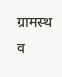ग्रामस्थ व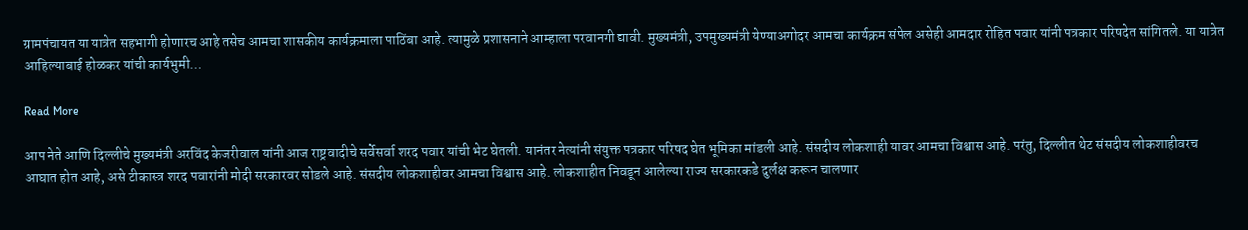ग्रामपंचायत या यात्रेत सहभागी होणारच आहे तसेच आमचा शासकीय कार्यक्रमाला पाठिंबा आहे. त्यामुळे प्रशासनाने आम्हाला परवानगी द्यावी. मुख्यमंत्री, उपमुख्यमंत्री येण्याअगोदर आमचा कार्यक्रम संपेल असेही आमदार रोहित पवार यांनी पत्रकार परिषदेत सांगितले. या यात्रेत आहिल्याबाई होळकर यांची कार्यभुमी…

Read More

आप नेते आणि दिल्लीचे मुख्यमंत्री अरविंद केजरीवाल यांनी आज राष्ट्रवादीचे सर्वेसर्वा शरद पवार यांची भेट घेतली. यानंतर नेत्यांनी संयुक्त पत्रकार परिषद घेत भूमिका मांडली आहे. संसदीय लोकशाही यावर आमचा विश्वास आहे. परंतु, दिल्लीत थेट संसदीय लोकशाहीवरच आघात होत आहे, असे टीकास्त्र शरद पवारांनी मोदी सरकारवर सोडले आहे. संसदीय लोकशाहीवर आमचा विश्वास आहे. लोकशाहीत निवडून आलेल्या राज्य सरकारकडे दुर्लक्ष करून चालणार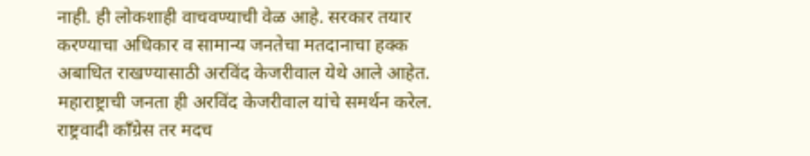नाही. ही लोकशाही वाचवण्याची वेळ आहे. सरकार तयार करण्याचा अधिकार व सामान्य जनतेचा मतदानाचा हक्क अबाधित राखण्यासाठी अरविंद केजरीवाल येथे आले आहेत. महाराष्ट्राची जनता ही अरविंद केजरीवाल यांचे समर्थन करेल. राष्ट्रवादी काँग्रेस तर मदच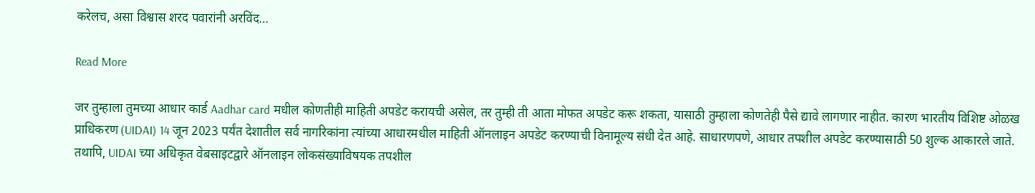करेलच, असा विश्वास शरद पवारांनी अरविंद…

Read More

जर तुम्हाला तुमच्या आधार कार्ड Aadhar card मधील कोणतीही माहिती अपडेट करायची असेल, तर तुम्ही ती आता मोफत अपडेट करू शकता, यासाठी तुम्हाला कोणतेही पैसे द्यावे लागणार नाहीत. कारण भारतीय विशिष्ट ओळख प्राधिकरण (UIDAI) 14 जून 2023 पर्यंत देशातील सर्व नागरिकांना त्यांच्या आधारमधील माहिती ऑनलाइन अपडेट करण्याची विनामूल्य संधी देत आहे. साधारणपणे, आधार तपशील अपडेट करण्यासाठी 50 शुल्क आकारले जाते. तथापि, UIDAI च्या अधिकृत वेबसाइटद्वारे ऑनलाइन लोकसंख्याविषयक तपशील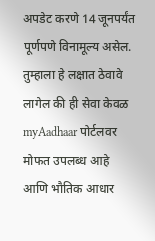अपडेट करणे 14 जूनपर्यंत पूर्णपणे विनामूल्य असेल. तुम्हाला हे लक्षात ठेवावे लागेल की ही सेवा केवळ myAadhaar पोर्टलवर मोफत उपलब्ध आहे आणि भौतिक आधार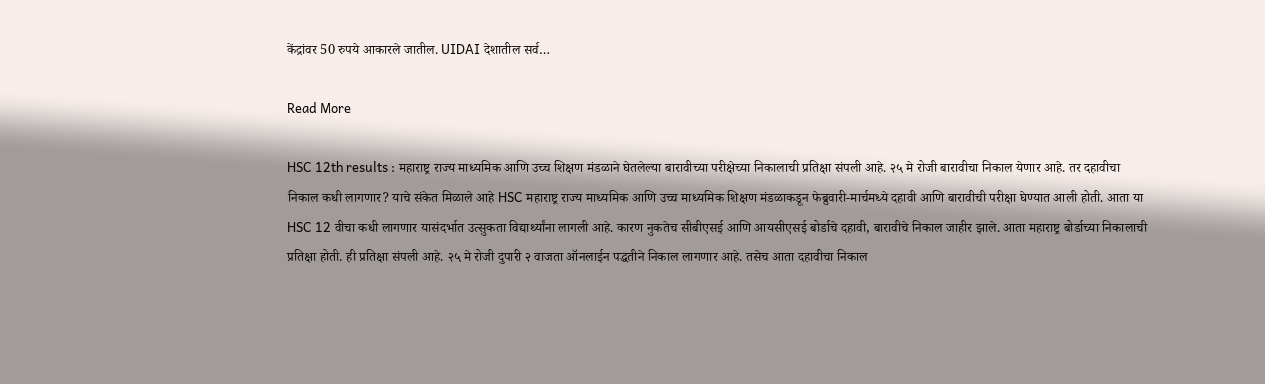केंद्रांवर 50 रुपये आकारले जातील. UIDAI देशातील सर्व…

Read More

HSC 12th results : महाराष्ट्र राज्य माध्यमिक आणि उच्च शिक्षण मंडळाने घेतलेल्या बारावीच्या परीक्षेच्या निकालाची प्रतिक्षा संपली आहे. २५ मे रोजी बारावीचा निकाल येणार आहे. तर दहावीचा निकाल कधी लागणार? याचे संकेत मिळाले आहे HSC महाराष्ट्र राज्य माध्यमिक आणि उच्च माध्यमिक शिक्षण मंडळाकडून फेब्रुवारी-मार्चमध्ये दहावी आणि बारावीची परीक्षा घेण्यात आली होती. आता या HSC 12 वीचा कधी लागणार यासंदर्भात उत्सुकता विद्यार्थ्यांना लागली आहे. कारण नुकतेच सीबीएसई आणि आयसीएसई बोर्डाचे दहावी, बारावीचे निकाल जाहीर झाले. आता महाराष्ट्र बोर्डाच्या निकालाची प्रतिक्षा होती. ही प्रतिक्षा संपली आहे. २५ मे रोजी दुपारी २ वाजता ऑनलाईन पद्धतीने निकाल लागणार आहे. तसेच आता दहावीचा निकाल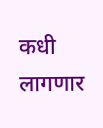कधी लागणार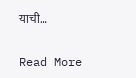याची…

Read More